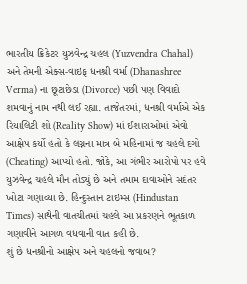ભારતીય ક્રિકેટર યુઝવેન્દ્ર ચહલ (Yuzvendra Chahal) અને તેમની એક્સ-વાઇફ ધનશ્રી વર્મા (Dhanashree Verma) ના છૂટાછેડા (Divorce) પછી પણ વિવાદો શમવાનું નામ નથી લઈ રહ્યા. તાજેતરમાં, ધનશ્રી વર્માએ એક રિયાલિટી શો (Reality Show) માં ઈશારાઓમાં એવો આક્ષેપ કર્યો હતો કે લગ્નના માત્ર બે મહિનામાં જ ચહલે દગો (Cheating) આપ્યો હતો. જોકે, આ ગંભીર આરોપો પર હવે યુઝવેન્દ્ર ચહલે મૌન તોડ્યું છે અને તમામ દાવાઓને સદંતર ખોટા ગણાવ્યા છે. હિન્દુસ્તાન ટાઇમ્સ (Hindustan Times) સાથેની વાતચીતમાં ચહલે આ પ્રકરણને ભૂતકાળ ગણાવીને આગળ વધવાની વાત કહી છે.
શું છે ધનશ્રીનો આક્ષેપ અને ચહલનો જવાબ?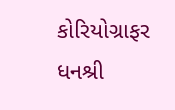કોરિયોગ્રાફર ધનશ્રી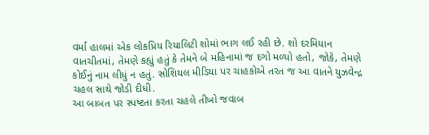વર્મા હાલમાં એક લોકપ્રિય રિયાલિટી શોમાં ભાગ લઈ રહી છે. શો દરમિયાન વાતચીતમાં, તેમણે કહ્યું હતું કે તેમને બે મહિનામાં જ દગો મળ્યો હતો, જોકે, તેમણે કોઈનું નામ લીધું ન હતું. સોશિયલ મીડિયા પર ચાહકોએ તરત જ આ વાતને યુઝવેન્દ્ર ચહલ સાથે જોડી દીધી.
આ બાબત પર સ્પષ્ટતા કરતા ચહલે તીખો જવાબ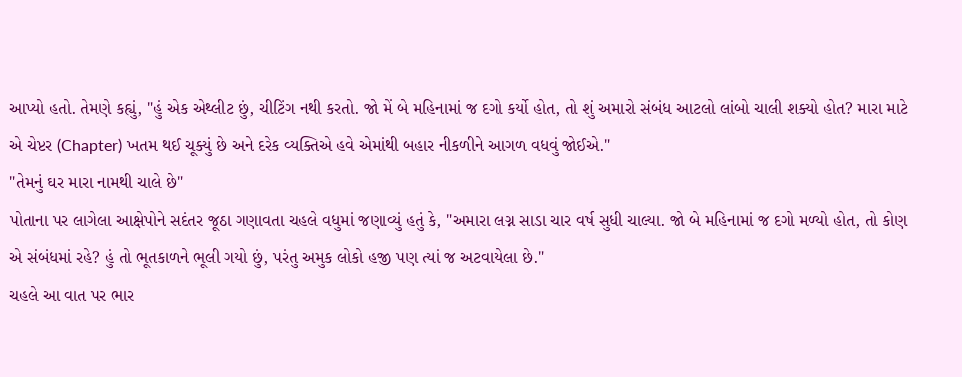આપ્યો હતો. તેમણે કહ્યું, "હું એક એથ્લીટ છું, ચીટિંગ નથી કરતો. જો મેં બે મહિનામાં જ દગો કર્યો હોત, તો શું અમારો સંબંધ આટલો લાંબો ચાલી શક્યો હોત? મારા માટે એ ચેપ્ટર (Chapter) ખતમ થઈ ચૂક્યું છે અને દરેક વ્યક્તિએ હવે એમાંથી બહાર નીકળીને આગળ વધવું જોઈએ."
"તેમનું ઘર મારા નામથી ચાલે છે"
પોતાના પર લાગેલા આક્ષેપોને સદંતર જૂઠા ગણાવતા ચહલે વધુમાં જણાવ્યું હતું કે, "અમારા લગ્ન સાડા ચાર વર્ષ સુધી ચાલ્યા. જો બે મહિનામાં જ દગો મળ્યો હોત, તો કોણ એ સંબંધમાં રહે? હું તો ભૂતકાળને ભૂલી ગયો છું, પરંતુ અમુક લોકો હજી પણ ત્યાં જ અટવાયેલા છે."
ચહલે આ વાત પર ભાર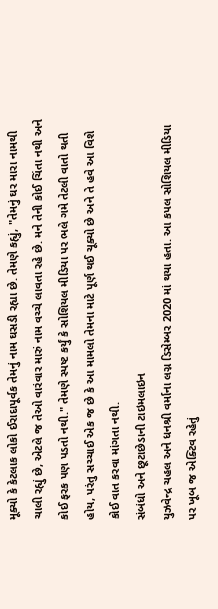મૂક્યો કે કેટલાક લોકો ઈરાદાપૂર્વક તેમનું નામ ઘસડી રહ્યા છે. તેમણે કહ્યું, "તેમનું ઘર મારા નામથી ચાલી રહ્યું છે, એટલે જ તેઓ વારંવાર મારું નામ વચ્ચે લાવતા રહે છે. મને તેની કોઈ ચિંતા નથી અને કોઈ ફરક પણ પડતો નથી." તેમણે સ્પષ્ટ કર્યું કે સોશિયલ મીડિયા પર ભલે ગમે તેટલી વાતો થતી હોય, પરંતુ સચ્ચાઈ એક જ છે કે આ મામલો તેમના માટે પૂર્ણ થઈ ચૂક્યો છે અને તે હવે આ વિશે કોઈ વાત કરવા માંગતા નથી.
સંબંધો અને છૂટાછેડાની ટાઇમલાઇન
યુઝવેન્દ્ર ચહલ અને ધનશ્રી વર્માના લગ્ન ડિસેમ્બર 2020 માં થયા હતા. આ કપલ સોશિયલ મીડિયા પર ખૂબ જ એક્ટિવ રહેતું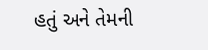હતું અને તેમની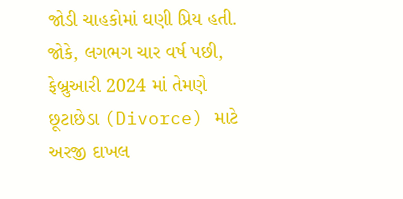જોડી ચાહકોમાં ઘણી પ્રિય હતી. જોકે, લગભગ ચાર વર્ષ પછી, ફેબ્રુઆરી 2024 માં તેમણે છૂટાછેડા (Divorce) માટે અરજી દાખલ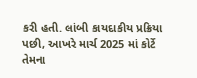કરી હતી. લાંબી કાયદાકીય પ્રક્રિયા પછી, આખરે માર્ચ 2025 માં કોર્ટે તેમના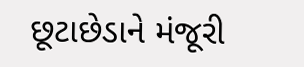છૂટાછેડાને મંજૂરી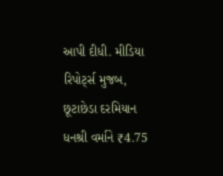આપી દીધી. મીડિયા રિપોર્ટ્સ મુજબ, છૂટાછેડા દરમિયાન ધનશ્રી વર્માને ₹4.75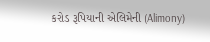કરોડ રૂપિયાની એલિમેની (Alimony)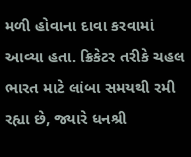મળી હોવાના દાવા કરવામાં આવ્યા હતા. ક્રિકેટર તરીકે ચહલ ભારત માટે લાંબા સમયથી રમી રહ્યા છે, જ્યારે ધનશ્રી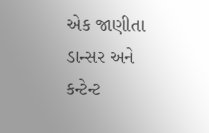એક જાણીતા ડાન્સર અને કન્ટેન્ટ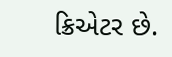ક્રિએટર છે.